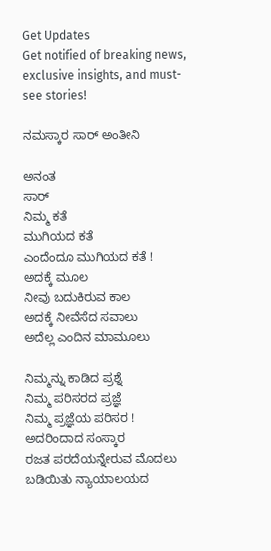Get Updates
Get notified of breaking news, exclusive insights, and must-see stories!

ನಮಸ್ಕಾರ ಸಾರ್‌ ಅಂತೀನಿ

ಅನಂತ
ಸಾರ್‌
ನಿಮ್ಮ ಕತೆ
ಮುಗಿಯದ ಕತೆ
ಎಂದೆಂದೂ ಮುಗಿಯದ ಕತೆ !
ಅದಕ್ಕೆ ಮೂಲ
ನೀವು ಬದುಕಿರುವ ಕಾಲ
ಅದಕ್ಕೆ ನೀವೆಸೆದ ಸವಾಲು
ಅದೆಲ್ಲ ಎಂದಿನ ಮಾಮೂಲು

ನಿಮ್ಮನ್ನು ಕಾಡಿದ ಪ್ರಶ್ನೆ
ನಿಮ್ಮ ಪರಿಸರದ ಪ್ರಜ್ಞೆ
ನಿಮ್ಮ ಪ್ರಜ್ಞೆಯ ಪರಿಸರ !
ಅದರಿಂದಾದ ಸಂಸ್ಕಾರ
ರಜತ ಪರದೆಯನ್ನೇರುವ ಮೊದಲು
ಬಡಿಯಿತು ನ್ಯಾಯಾಲಯದ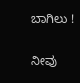ಬಾಗಿಲು !

ನೀವು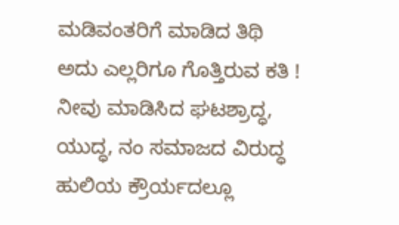ಮಡಿವಂತರಿಗೆ ಮಾಡಿದ ತಿಥಿ
ಅದು ಎಲ್ಲರಿಗೂ ಗೊತ್ತಿರುವ ಕತಿ !
ನೀವು ಮಾಡಿಸಿದ ಘಟಶ್ರಾದ್ಧ,
ಯುದ್ಧ, ನಂ ಸಮಾಜದ ವಿರುದ್ಧ
ಹುಲಿಯ ಕ್ರೌರ್ಯದಲ್ಲೂ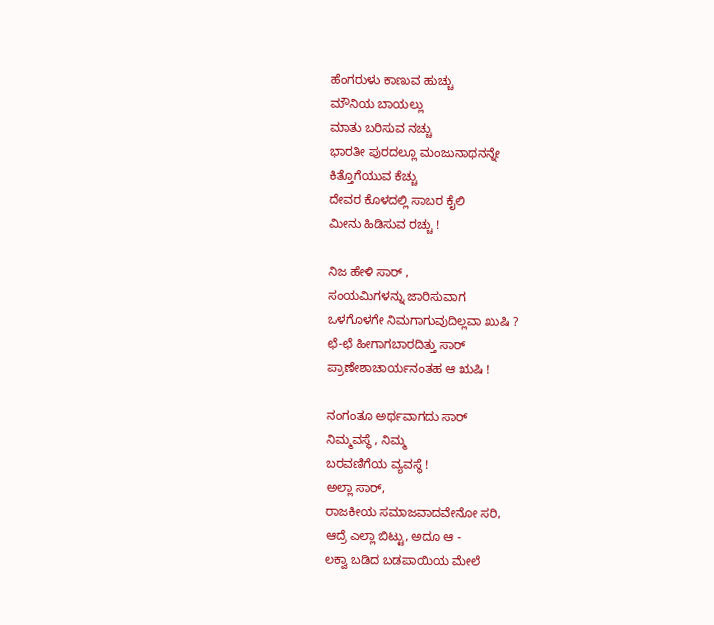ಹೆಂಗರುಳು ಕಾಣುವ ಹುಚ್ಚು
ಮೌನಿಯ ಬಾಯಲ್ಲು
ಮಾತು ಬರಿಸುವ ನಚ್ಚು
ಭಾರತೀ ಪುರದಲ್ಲೂ ಮಂಜುನಾಥನನ್ನೇ
ಕಿತ್ತೊಗೆಯುವ ಕೆಚ್ಚು
ದೇವರ ಕೊಳದಲ್ಲಿ ಸಾಬರ ಕೈಲಿ
ಮೀನು ಹಿಡಿಸುವ ರಚ್ಚು !

ನಿಜ ಹೇಳಿ ಸಾರ್‌ ,
ಸಂಯಮಿಗಳನ್ನು ಜಾರಿಸುವಾಗ
ಒಳಗೊಳಗೇ ನಿಮಗಾಗುವುದಿಲ್ಲವಾ ಖುಷಿ ?
ಛೆ-ಛೆ ಹೀಗಾಗಬಾರದಿತ್ತು ಸಾರ್‌
ಪ್ರಾಣೇಶಾಚಾರ್ಯನಂತಹ ಆ ಋಷಿ !

ನಂಗಂತೂ ಅರ್ಥವಾಗದು ಸಾರ್‌
ನಿಮ್ಮವಸ್ಥೆ , ನಿಮ್ಮ
ಬರವಣಿಗೆಯ ವ್ಯವಸ್ಥೆ !
ಅಲ್ಲಾ ಸಾರ್‌,
ರಾಜಕೀಯ ಸಮಾಜವಾದವೇನೋ ಸರಿ,
ಆದ್ರೆ ಎಲ್ಲಾ ಬಿಟ್ಟು, ಅದೂ ಆ -
ಲಕ್ವಾ ಬಡಿದ ಬಡಪಾಯಿಯ ಮೇಲೆ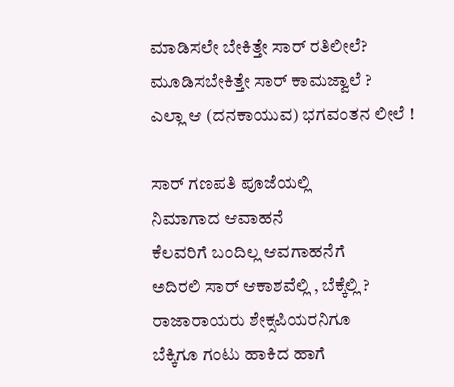ಮಾಡಿಸಲೇ ಬೇಕಿತ್ತೇ ಸಾರ್‌ ರತಿಲೀಲೆ?
ಮೂಡಿಸಬೇಕಿತ್ತೇ ಸಾರ್‌ ಕಾಮಜ್ವಾಲೆ ?
ಎಲ್ಲಾ ಆ (ದನಕಾಯುವ) ಭಗವಂತನ ಲೀಲೆ !

ಸಾರ್‌ ಗಣಪತಿ ಪೂಜೆಯಲ್ಲಿ
ನಿಮಾಗಾದ ಆವಾಹನೆ
ಕೆಲವರಿಗೆ ಬಂದಿಲ್ಲ ಆವಗಾಹನೆಗೆ
ಅದಿರಲಿ ಸಾರ್‌ ಆಕಾಶವೆಲ್ಲಿ , ಬೆಕ್ಕೆಲ್ಲಿ ?
ರಾಜಾರಾಯರು ಶೇಕ್ಸಪಿಯರನಿಗೂ
ಬೆಕ್ಕಿಗೂ ಗಂಟು ಹಾಕಿದ ಹಾಗೆ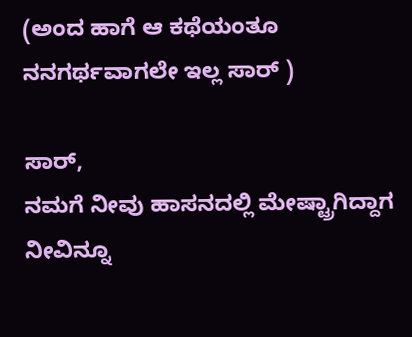(ಅಂದ ಹಾಗೆ ಆ ಕಥೆಯಂತೂ
ನನಗರ್ಥವಾಗಲೇ ಇಲ್ಲ ಸಾರ್‌ )

ಸಾರ್‌,
ನಮಗೆ ನೀವು ಹಾಸನದಲ್ಲಿ ಮೇಷ್ಟ್ರಾಗಿದ್ದಾಗ
ನೀವಿನ್ನೂ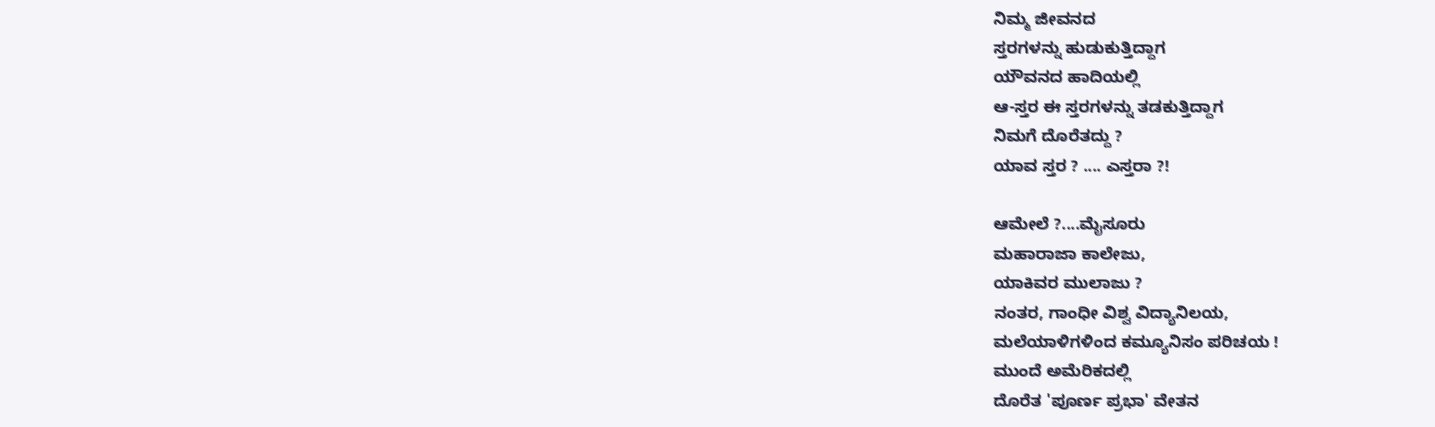ನಿಮ್ಮ ಜೀವನದ
ಸ್ತರಗಳನ್ನು ಹುಡುಕುತ್ತಿದ್ದಾಗ
ಯೌವನದ ಹಾದಿಯಲ್ಲಿ
ಆ-ಸ್ತರ ಈ ಸ್ತರಗಳನ್ನು ತಡಕುತ್ತಿದ್ದಾಗ
ನಿಮಗೆ ದೊರೆತದ್ದು ?
ಯಾವ ಸ್ತರ ? .... ಎಸ್ತರಾ ?!

ಆಮೇಲೆ ?....ಮೈಸೂರು
ಮಹಾರಾಜಾ ಕಾಲೇಜು,
ಯಾಕಿವರ ಮುಲಾಜು ?
ನಂತರ, ಗಾಂಧೀ ವಿಶ್ವ ವಿದ್ಯಾನಿಲಯ,
ಮಲೆಯಾಳಿಗಳಿಂದ ಕಮ್ಯೂನಿಸಂ ಪರಿಚಯ !
ಮುಂದೆ ಅಮೆರಿಕದಲ್ಲಿ
ದೊರೆತ 'ಪೂರ್ಣ ಪ್ರಭಾ' ವೇತನ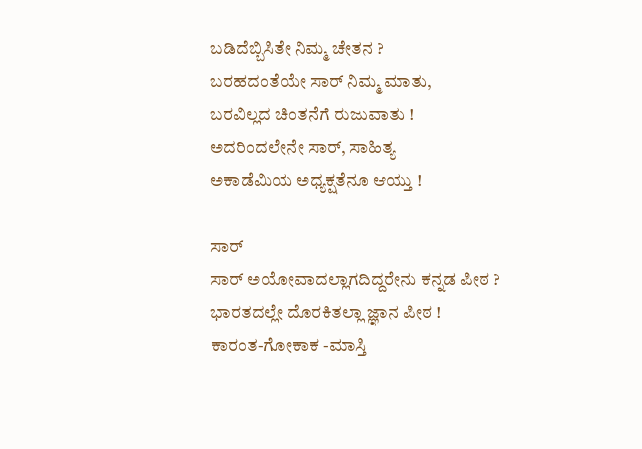ಬಡಿದೆಬ್ಬಿಸಿತೇ ನಿಮ್ಮ ಚೇತನ ?
ಬರಹದಂತೆಯೇ ಸಾರ್‌ ನಿಮ್ಮ ಮಾತು,
ಬರವಿಲ್ಲದ ಚಿಂತನೆಗೆ ರುಜುವಾತು !
ಅದರಿಂದಲೇನೇ ಸಾರ್‌, ಸಾಹಿತ್ಯ
ಅಕಾಡೆಮಿಯ ಅಧ್ಯಕ್ಷತೆನೂ ಆಯ್ತು !

ಸಾರ್‌
ಸಾರ್‌ ಅಯೋವಾದಲ್ಲಾಗದಿದ್ದರೇನು ಕನ್ನಡ ಪೀಠ ?
ಭಾರತದಲ್ಲೇ ದೊರಕಿತಲ್ಲಾ ಜ್ಞಾನ ಪೀಠ !
ಕಾರಂತ-ಗೋಕಾಕ -ಮಾಸ್ತಿ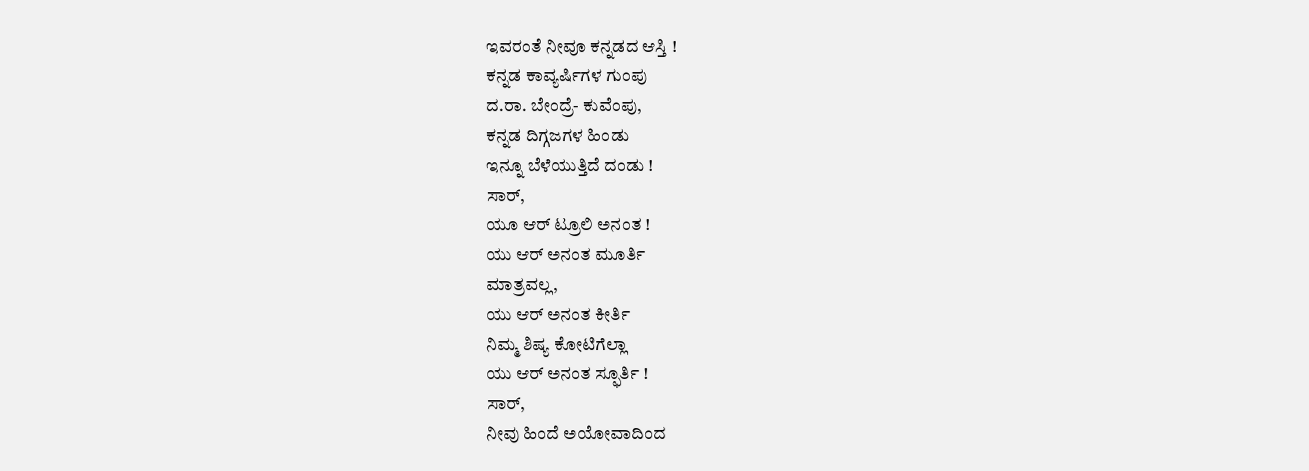ಇವರಂತೆ ನೀವೂ ಕನ್ನಡದ ಆಸ್ತಿ !
ಕನ್ನಡ ಕಾವ್ಯರ್ಷಿಗಳ ಗುಂಪು
ದ.ರಾ. ಬೇಂದ್ರೆ- ಕುವೆಂಪು,
ಕನ್ನಡ ದಿಗ್ಗಜಗಳ ಹಿಂಡು
ಇನ್ನೂ ಬೆಳೆಯುತ್ತಿದೆ ದಂಡು !
ಸಾರ್‌,
ಯೂ ಆರ್‌ ಟ್ರೂಲಿ ಅನಂತ !
ಯು ಆರ್‌ ಅನಂತ ಮೂರ್ತಿ
ಮಾತ್ರವಲ್ಲ,
ಯು ಆರ್‌ ಅನಂತ ಕೀರ್ತಿ
ನಿಮ್ಮ ಶಿಷ್ಯ ಕೋಟಿಗೆಲ್ಲಾ
ಯು ಆರ್‌ ಅನಂತ ಸ್ಫೂರ್ತಿ !
ಸಾರ್‌,
ನೀವು ಹಿಂದೆ ಅಯೋವಾದಿಂದ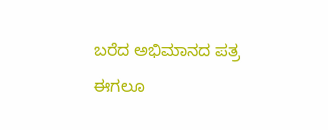ಬರೆದ ಅಭಿಮಾನದ ಪತ್ರ
ಈಗಲೂ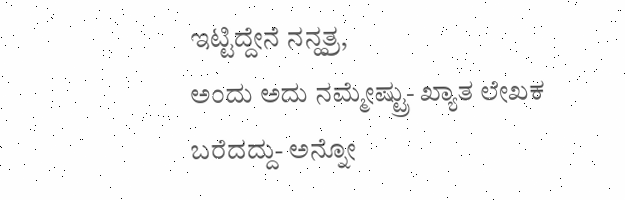ಇಟ್ಟಿದ್ದೇನೆ ನನ್ಹತ್ರ,
ಅಂದು ಅದು ನಮ್ಮೇಷ್ಟ್ರು- ಖ್ಯಾತ ಲೇಖಕ
ಬರೆದದ್ದು- ಅನ್ನೋ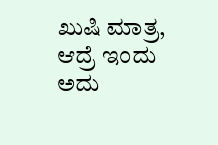ಖುಷಿ ಮಾತ್ರ,
ಆದ್ರೆ ಇಂದು ಅದು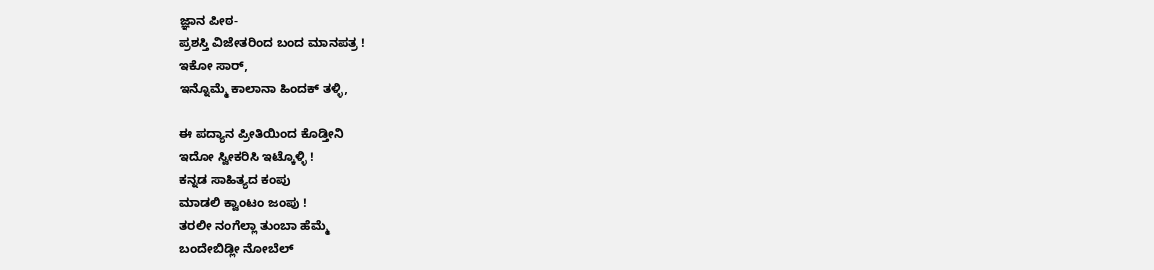ಜ್ಞಾನ ಪೀಠ-
ಪ್ರಶಸ್ತಿ ವಿಜೇತರಿಂದ ಬಂದ ಮಾನಪತ್ರ !
ಇಕೋ ಸಾರ್‌,
ಇನ್ನೊಮ್ಮೆ ಕಾಲಾನಾ ಹಿಂದಕ್‌ ತಳ್ಳಿ,

ಈ ಪದ್ಯಾನ ಪ್ರೀತಿಯಿಂದ ಕೊಡ್ತೀನಿ
ಇದೋ ಸ್ವೀಕರಿಸಿ ಇಟ್ಕೊಳ್ಳಿ !
ಕನ್ನಡ ಸಾಹಿತ್ಯದ ಕಂಪು
ಮಾಡಲಿ ಕ್ವಾಂಟಂ ಜಂಪು !
ತರಲೀ ನಂಗೆಲ್ಲಾ ತುಂಬಾ ಹೆಮ್ಮೆ
ಬಂದೇಬಿಡ್ಲೀ ನೋಬೆಲ್‌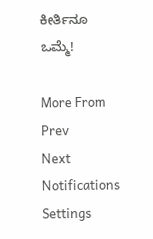ಕೀರ್ತಿನೂ ಒಮ್ಮೆ!

More From
Prev
Next
Notifications
Settings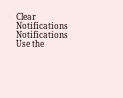Clear Notifications
Notifications
Use the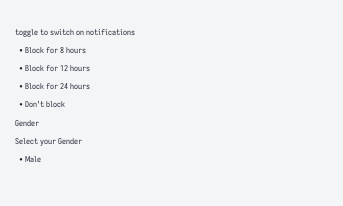toggle to switch on notifications
  • Block for 8 hours
  • Block for 12 hours
  • Block for 24 hours
  • Don't block
Gender
Select your Gender
  • Male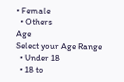• Female
  • Others
Age
Select your Age Range
  • Under 18
  • 18 to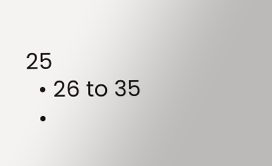25
  • 26 to 35
  •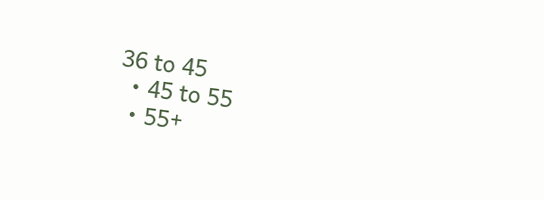36 to 45
  • 45 to 55
  • 55+